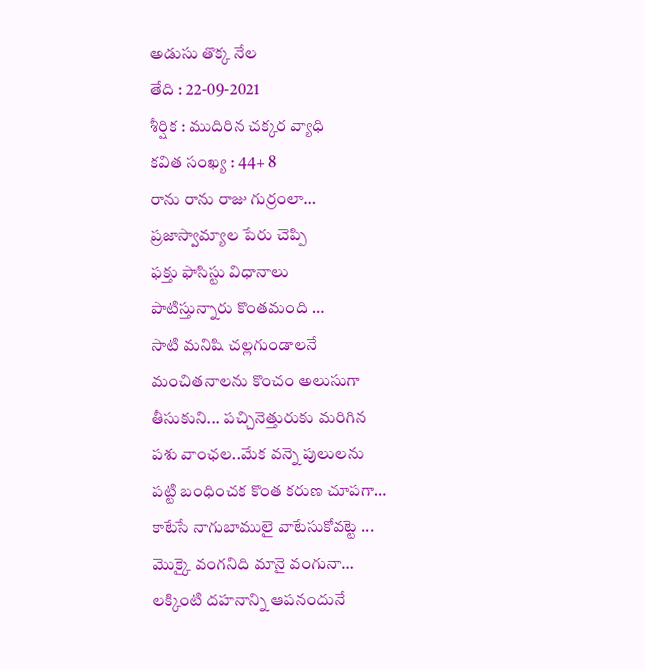అడుసు తొక్క నేల
తేది : 22-09-2021
శీర్షిక : ముదిరిన చక్కర వ్యాధి
కవిత సంఖ్య : 44+ 8
రాను రాను రాజు గుర్రంలా…
ప్రజాస్వామ్యాల పేరు చెప్పి
ఫక్తు ఫాసిస్టు విధానాలు
పాటిస్తున్నారు కొంతమంది …
సాటి మనిషి చల్లగుండాలనే
మంచితనాలను కొంచం అలుసుగా
తీసుకుని... పచ్చినెత్తురుకు మరిగిన
పశు వాంఛల..మేక వన్నె పులులను
పట్టి బంధించక కొంత కరుణ చూపగా…
కాటేసే నాగుబాములై వాటేసుకోవట్టె ...
మొక్కై వంగనిది మానై వంగునా…
లక్కింటి దహనాన్ని ఆపనందునే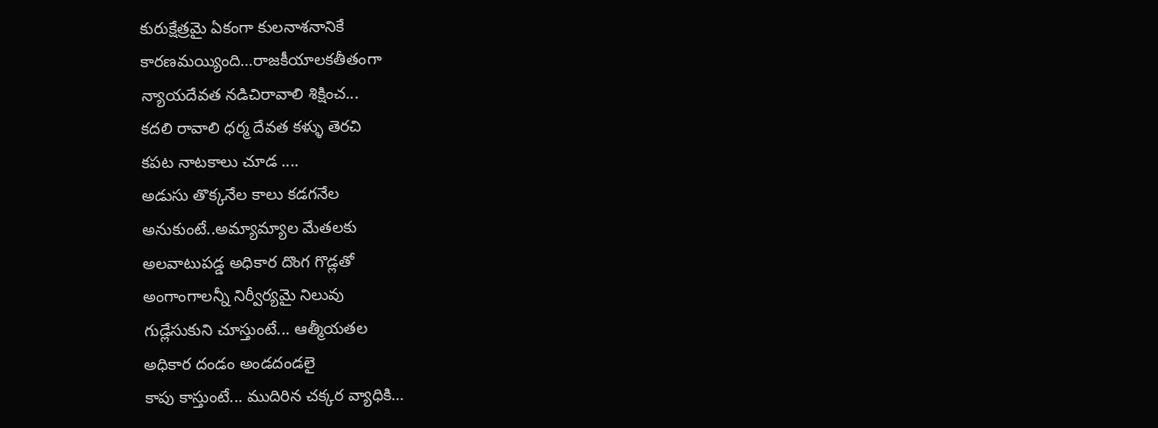కురుక్షేత్రమై ఏకంగా కులనాశనానికే
కారణమయ్యింది…రాజకీయాలకతీతంగా
న్యాయదేవత నడిచిరావాలి శిక్షించ...
కదలి రావాలి ధర్మ దేవత కళ్ళు తెరచి
కపట నాటకాలు చూడ ....
అడుసు తొక్కనేల కాలు కడగనేల
అనుకుంటే..అమ్యామ్యాల మేతలకు
అలవాటుపడ్డ అధికార దొంగ గొడ్లతో
అంగాంగాలన్నీ నిర్వీర్యమై నిలువు
గుడ్లేసుకుని చూస్తుంటే... ఆత్మీయతల
అధికార దండం అండదండలై
కాపు కాస్తుంటే... ముదిరిన చక్కర వ్యాధికి…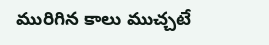మురిగిన కాలు ముచ్చటే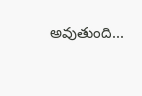అవుతుంది...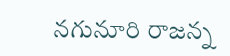నగునూరి రాజన్న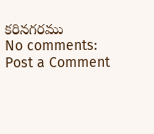కరినగరము
No comments:
Post a Comment